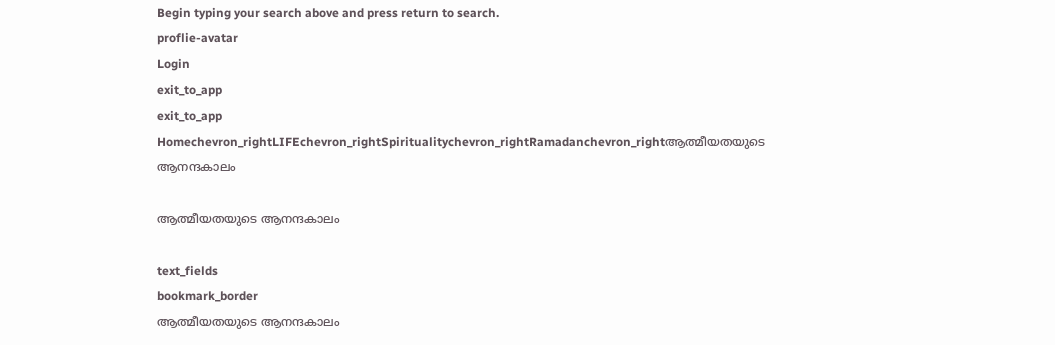Begin typing your search above and press return to search.
proflie-avatar
Login
exit_to_app
exit_to_app
Homechevron_rightLIFEchevron_rightSpiritualitychevron_rightRamadanchevron_rightആത്മീയതയുടെ ആനന്ദകാലം

ആത്മീയതയുടെ ആനന്ദകാലം

text_fields
bookmark_border
ആത്മീയതയുടെ ആനന്ദകാലം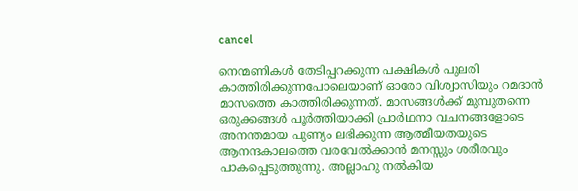cancel

നെന്മണികള്‍ തേടിപ്പറക്കുന്ന പക്ഷികള്‍ പുലരി കാത്തിരിക്കുന്നപോലെയാണ് ഓരോ വിശ്വാസിയും റമദാന്‍ മാസത്തെ കാത്തിരിക്കുന്നത്. മാസങ്ങള്‍ക്ക് മുമ്പുതന്നെ ഒരുക്കങ്ങൾ പൂര്‍ത്തിയാക്കി പ്രാർഥനാ വചനങ്ങളോടെ അനന്തമായ പുണ്യം ലഭിക്കുന്ന ആത്മീയതയുടെ ആനന്ദകാലത്തെ വരവേല്‍ക്കാന്‍ മനസ്സും ശരീരവും പാകപ്പെടുത്തുന്നു. അല്ലാഹു നല്‍കിയ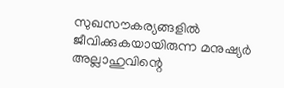സുഖസൗകര്യങ്ങളില്‍ ജീവിക്കുകയായിരുന്ന മനുഷ്യര്‍ അല്ലാഹുവിന്റെ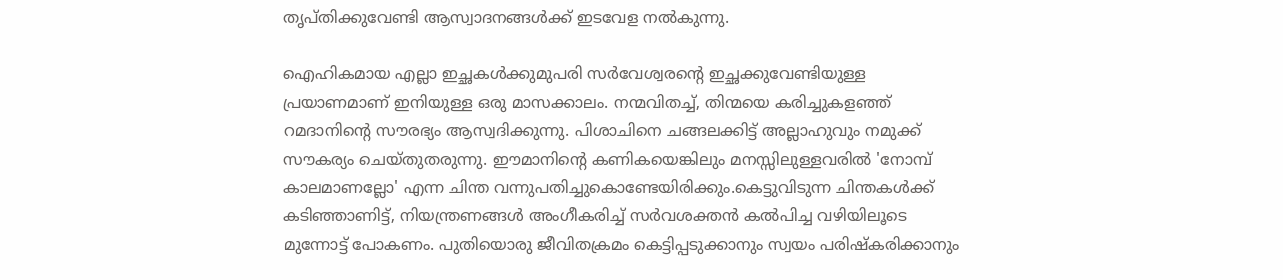തൃപ്തിക്കുവേണ്ടി ആസ്വാദനങ്ങള്‍ക്ക് ഇടവേള നല്‍കുന്നു.

ഐഹികമായ എല്ലാ ഇച്ഛകള്‍ക്കുമുപരി സര്‍വേശ്വരന്റെ ഇച്ഛക്കുവേണ്ടിയുള്ള പ്രയാണമാണ് ഇനിയുള്ള ഒരു മാസക്കാലം. നന്മവിതച്ച്, തിന്മയെ കരിച്ചുകളഞ്ഞ് റമദാനിന്റെ സൗരഭ്യം ആസ്വദിക്കുന്നു. പിശാചിനെ ചങ്ങലക്കിട്ട് അല്ലാഹുവും നമുക്ക് സൗകര്യം ചെയ്തുതരുന്നു. ഈമാനിന്റെ കണികയെങ്കിലും മനസ്സിലുള്ളവരില്‍ 'നോമ്പ് കാലമാണല്ലോ' എന്ന ചിന്ത വന്നുപതിച്ചുകൊണ്ടേയിരിക്കും.കെട്ടുവിടുന്ന ചിന്തകള്‍ക്ക് കടിഞ്ഞാണിട്ട്, നിയന്ത്രണങ്ങള്‍ അംഗീകരിച്ച് സര്‍വശക്തന്‍ കൽപിച്ച വഴിയിലൂടെ മുന്നോട്ട് പോകണം. പുതിയൊരു ജീവിതക്രമം കെട്ടിപ്പടുക്കാനും സ്വയം പരിഷ്‌കരിക്കാനും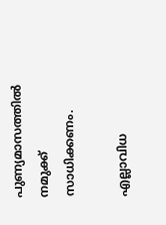പുണ്യമാസത്തില്‍ നമുക്ക് സാധിക്കണം.

എല്ലാവിധ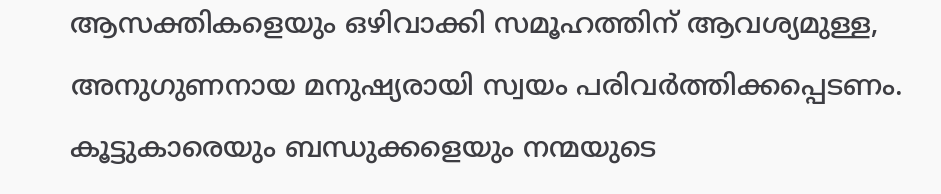ആസക്തികളെയും ഒഴിവാക്കി സമൂഹത്തിന് ആവശ്യമുള്ള, അനുഗുണനായ മനുഷ്യരായി സ്വയം പരിവര്‍ത്തിക്കപ്പെടണം. കൂട്ടുകാരെയും ബന്ധുക്കളെയും നന്മയുടെ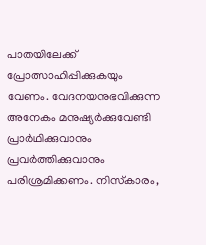പാതയിലേക്ക് പ്രോത്സാഹിപ്പിക്കുകയും വേണം. വേദനയനുഭവിക്കുന്ന അനേകം മനുഷ്യര്‍ക്കുവേണ്ടി പ്രാർഥിക്കുവാനും പ്രവര്‍ത്തിക്കുവാനും പരിശ്രമിക്കണം. നിസ്‌കാരം,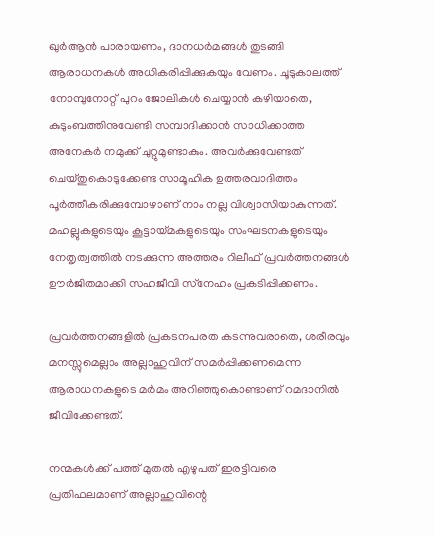ഖുര്‍ആന്‍ പാരായണം, ദാനധര്‍മങ്ങള്‍ തുടങ്ങി ആരാധനകള്‍ അധികരിപ്പിക്കുകയും വേണം. ചൂടുകാലത്ത് നോമ്പുനോറ്റ് പുറം ജോലികള്‍ ചെയ്യാന്‍ കഴിയാതെ, കുടുംബത്തിനുവേണ്ടി സമ്പാദിക്കാന്‍ സാധിക്കാത്ത അനേകര്‍ നമുക്ക് ചുറ്റുമുണ്ടാകും. അവര്‍ക്കുവേണ്ടത് ചെയ്തുകൊടുക്കേണ്ട സാമൂഹിക ഉത്തരവാദിത്തം പൂര്‍ത്തീകരിക്കുമ്പോഴാണ് നാം നല്ല വിശ്വാസിയാകുന്നത്. മഹല്ലുകളുടെയും കൂട്ടായ്മകളുടെയും സംഘടനകളുടെയും നേതൃത്വത്തില്‍ നടക്കുന്ന അത്തരം റിലീഫ് പ്രവര്‍ത്തനങ്ങള്‍ ഊർജിതമാക്കി സഹജീവി സ്‌നേഹം പ്രകടിപ്പിക്കണം.

പ്രവര്‍ത്തനങ്ങളില്‍ പ്രകടനപരത കടന്നുവരാതെ, ശരീരവും മനസ്സുമെല്ലാം അല്ലാഹുവിന് സമര്‍പ്പിക്കണമെന്ന ആരാധനകളുടെ മര്‍മം അറിഞ്ഞുകൊണ്ടാണ് റമദാനില്‍ ജീവിക്കേണ്ടത്.

നന്മകള്‍ക്ക് പത്ത് മുതല്‍ എഴുപത് ഇരട്ടിവരെ പ്രതിഫലമാണ് അല്ലാഹുവിന്റെ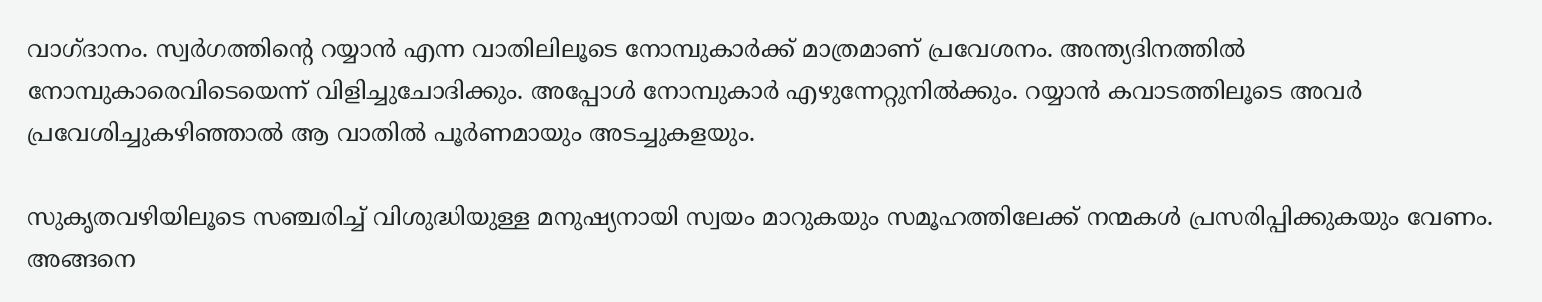വാഗ്ദാനം. സ്വര്‍ഗത്തിന്റെ റയ്യാന്‍ എന്ന വാതിലിലൂടെ നോമ്പുകാര്‍ക്ക് മാത്രമാണ് പ്രവേശനം. അന്ത്യദിനത്തില്‍ നോമ്പുകാരെവിടെയെന്ന് വിളിച്ചുചോദിക്കും. അപ്പോള്‍ നോമ്പുകാര്‍ എഴുന്നേറ്റുനില്‍ക്കും. റയ്യാന്‍ കവാടത്തിലൂടെ അവര്‍ പ്രവേശിച്ചുകഴിഞ്ഞാല്‍ ആ വാതില്‍ പൂര്‍ണമായും അടച്ചുകളയും.

സുകൃതവഴിയിലൂടെ സഞ്ചരിച്ച് വിശുദ്ധിയുള്ള മനുഷ്യനായി സ്വയം മാറുകയും സമൂഹത്തിലേക്ക് നന്മകള്‍ പ്രസരിപ്പിക്കുകയും വേണം. അങ്ങനെ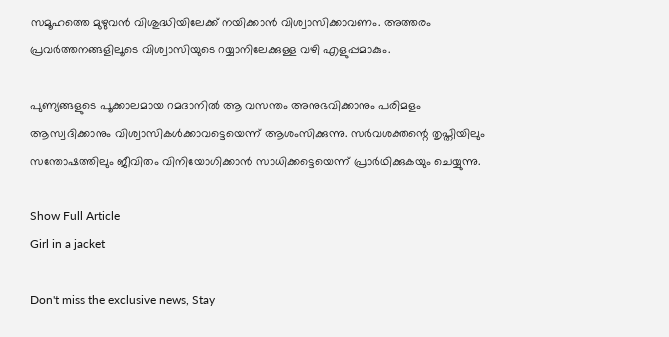സമൂഹത്തെ മുഴുവന്‍ വിശുദ്ധിയിലേക്ക് നയിക്കാന്‍ വിശ്വാസിക്കാവണം. അത്തരം പ്രവര്‍ത്തനങ്ങളിലൂടെ വിശ്വാസിയുടെ റയ്യാനിലേക്കുള്ള വഴി എളുപ്പമാകും.

പുണ്യങ്ങളുടെ പൂക്കാലമായ റമദാനില്‍ ആ വസന്തം അനുഭവിക്കാനും പരിമളം ആസ്വദിക്കാനും വിശ്വാസികള്‍ക്കാവട്ടെയെന്ന് ആശംസിക്കുന്നു. സര്‍വശക്തന്റെ തൃപ്തിയിലും സന്തോഷത്തിലും ജീവിതം വിനിയോഗിക്കാൻ സാധിക്കട്ടെയെന്ന് പ്രാർഥിക്കുകയും ചെയ്യുന്നു.

Show Full Article
Girl in a jacket

Don't miss the exclusive news, Stay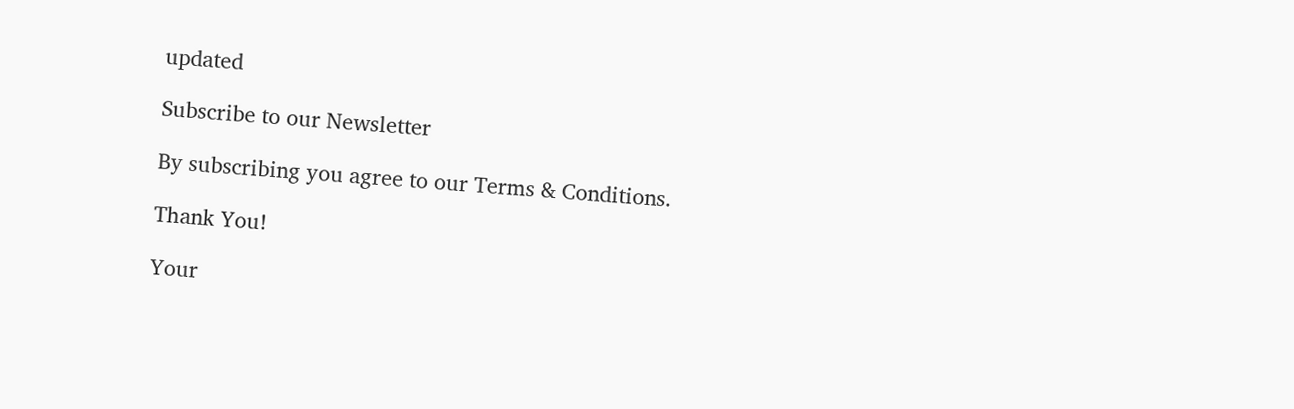updated

Subscribe to our Newsletter

By subscribing you agree to our Terms & Conditions.

Thank You!

Your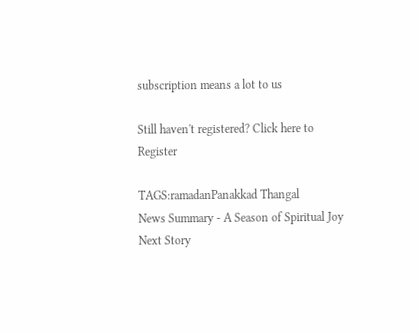subscription means a lot to us

Still haven't registered? Click here to Register

TAGS:ramadanPanakkad Thangal
News Summary - A Season of Spiritual Joy
Next Story